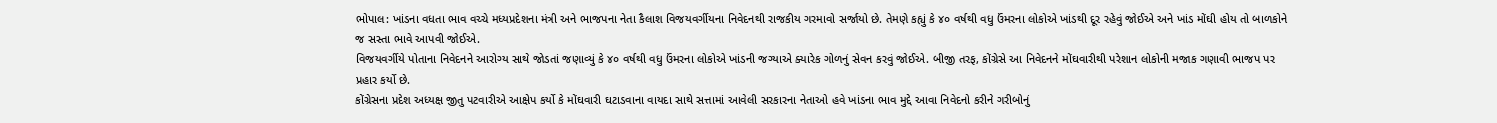ભોપાલ: ખાંડના વધતા ભાવ વચ્ચે મધ્યપ્રદેશના મંત્રી અને ભાજપના નેતા કૈલાશ વિજયવર્ગીયના નિવેદનથી રાજકીય ગરમાવો સર્જાયો છે. તેમણે કહ્યું કે ૪૦ વર્ષથી વધુ ઉંમરના લોકોએ ખાંડથી દૂર રહેવું જોઈએ અને ખાંડ મોંઘી હોય તો બાળકોને જ સસ્તા ભાવે આપવી જોઈએ.
વિજયવર્ગીયે પોતાના નિવેદનને આરોગ્ય સાથે જોડતાં જણાવ્યું કે ૪૦ વર્ષથી વધુ ઉંમરના લોકોએ ખાંડની જગ્યાએ ક્યારેક ગોળનું સેવન કરવું જોઈએ. બીજી તરફ, કોંગ્રેસે આ નિવેદનને મોંઘવારીથી પરેશાન લોકોની મજાક ગણાવી ભાજપ પર પ્રહાર કર્યો છે.
કોંગ્રેસના પ્રદેશ અધ્યક્ષ જીતુ પટવારીએ આક્ષેપ કર્યો કે મોંઘવારી ઘટાડવાના વાયદા સાથે સત્તામાં આવેલી સરકારના નેતાઓ હવે ખાંડના ભાવ મુદ્દે આવા નિવેદનો કરીને ગરીબોનું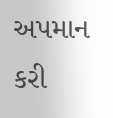અપમાન કરી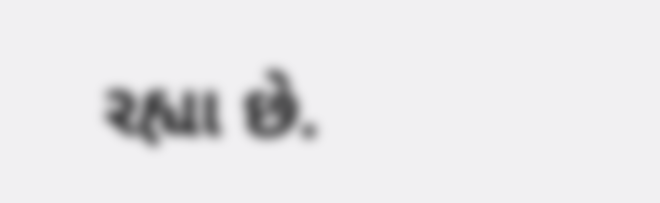રહ્યા છે.